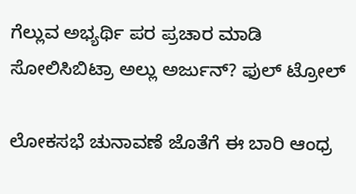ಗೆಲ್ಲುವ ಅಭ್ಯರ್ಥಿ ಪರ ಪ್ರಚಾರ ಮಾಡಿ ಸೋಲಿಸಿಬಿಟ್ರಾ ಅಲ್ಲು ಅರ್ಜುನ್? ಫುಲ್ ಟ್ರೋಲ್

ಲೋಕಸಭೆ ಚುನಾವಣೆ ಜೊತೆಗೆ ಈ ಬಾರಿ ಆಂಧ್ರ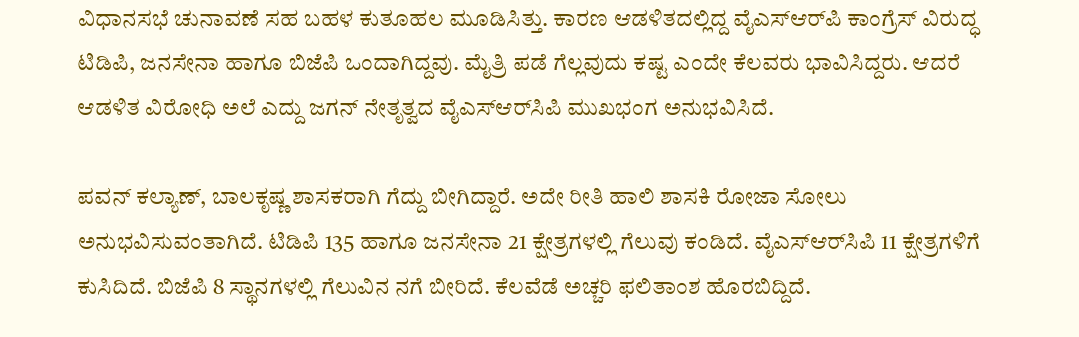ವಿಧಾನಸಭೆ ಚುನಾವಣೆ ಸಹ ಬಹಳ ಕುತೂಹಲ ಮೂಡಿಸಿತ್ತು. ಕಾರಣ ಆಡಳಿತದಲ್ಲಿದ್ದ ವೈಎಸ್‌ಆರ್‌ಪಿ ಕಾಂಗ್ರೆಸ್‌ ವಿರುದ್ಧ ಟಿಡಿಪಿ, ಜನಸೇನಾ ಹಾಗೂ ಬಿಜೆಪಿ ಒಂದಾಗಿದ್ದವು. ಮೈತ್ರಿ ಪಡೆ ಗೆಲ್ಲವುದು ಕಷ್ಟ ಎಂದೇ ಕೆಲವರು ಭಾವಿಸಿದ್ದರು. ಆದರೆ ಆಡಳಿತ ವಿರೋಧಿ ಅಲೆ ಎದ್ದು ಜಗನ್ ನೇತೃತ್ವದ ವೈಎಸ್‌ಆರ್‌ಸಿಪಿ ಮುಖಭಂಗ ಅನುಭವಿಸಿದೆ.

ಪವನ್ ಕಲ್ಯಾಣ್, ಬಾಲಕೃಷ್ಣ ಶಾಸಕರಾಗಿ ಗೆದ್ದು ಬೀಗಿದ್ದಾರೆ. ಅದೇ ರೀತಿ ಹಾಲಿ ಶಾಸಕಿ ರೋಜಾ ಸೋಲು ಅನುಭವಿಸುವಂತಾಗಿದೆ. ಟಿಡಿಪಿ 135 ಹಾಗೂ ಜನಸೇನಾ 21 ಕ್ಷೇತ್ರಗಳಲ್ಲಿ ಗೆಲುವು ಕಂಡಿದೆ. ವೈಎಸ್‌ಆರ್‌ಸಿಪಿ 11 ಕ್ಷೇತ್ರಗಳಿಗೆ ಕುಸಿದಿದೆ. ಬಿಜೆಪಿ 8 ಸ್ಥಾನಗಳಲ್ಲಿ ಗೆಲುವಿನ ನಗೆ ಬೀರಿದೆ. ಕೆಲವೆಡೆ ಅಚ್ಚರಿ ಫಲಿತಾಂಶ ಹೊರಬಿದ್ದಿದೆ.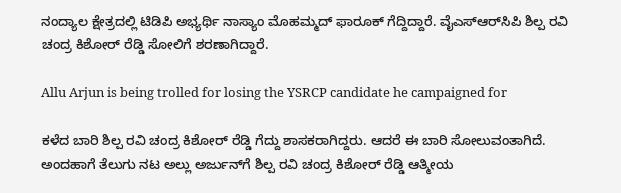ನಂದ್ಯಾಲ ಕ್ಷೇತ್ರದಲ್ಲಿ ಟಿಡಿಪಿ ಅಭ್ಯರ್ಥಿ ನಾಸ್ಯಾಂ ಮೊಹಮ್ಮದ್ ಫಾರೂಕ್ ಗೆದ್ದಿದ್ದಾರೆ. ವೈಎಸ್‌ಆರ್‌ಸಿಪಿ ಶಿಲ್ಪ ರವಿ ಚಂದ್ರ ಕಿಶೋರ್ ರೆಡ್ಡಿ ಸೋಲಿಗೆ ಶರಣಾಗಿದ್ದಾರೆ.

Allu Arjun is being trolled for losing the YSRCP candidate he campaigned for

ಕಳೆದ ಬಾರಿ ಶಿಲ್ಪ ರವಿ ಚಂದ್ರ ಕಿಶೋರ್ ರೆಡ್ಡಿ ಗೆದ್ದು ಶಾಸಕರಾಗಿದ್ದರು. ಆದರೆ ಈ ಬಾರಿ ಸೋಲುವಂತಾಗಿದೆ. ಅಂದಹಾಗೆ ತೆಲುಗು ನಟ ಅಲ್ಲು ಅರ್ಜುನ್‌ಗೆ ಶಿಲ್ಪ ರವಿ ಚಂದ್ರ ಕಿಶೋರ್ ರೆಡ್ಡಿ ಆತ್ಮೀಯ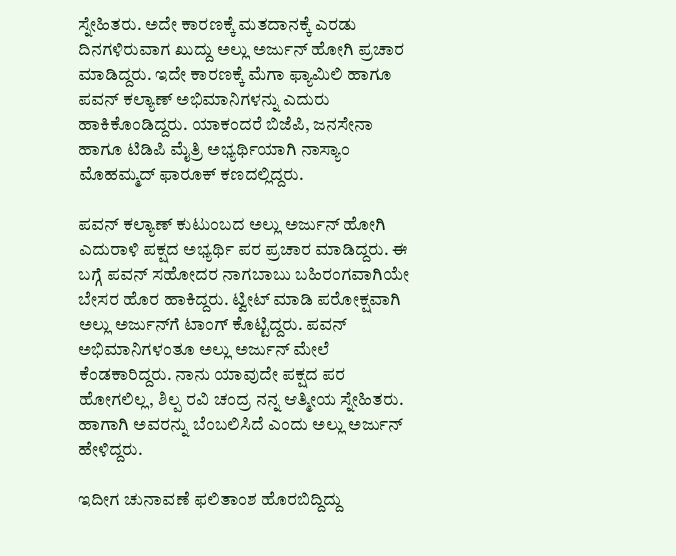ಸ್ನೇಹಿತರು. ಅದೇ ಕಾರಣಕ್ಕೆ ಮತದಾನಕ್ಕೆ ಎರಡು ದಿನಗಳಿರುವಾಗ ಖುದ್ದು ಅಲ್ಲು ಅರ್ಜುನ್ ಹೋಗಿ ಪ್ರಚಾರ ಮಾಡಿದ್ದರು. ಇದೇ ಕಾರಣಕ್ಕೆ ಮೆಗಾ ಫ್ಯಾಮಿಲಿ ಹಾಗೂ ಪವನ್ ಕಲ್ಯಾಣ್ ಅಭಿಮಾನಿಗಳನ್ನು ಎದುರು ಹಾಕಿಕೊಂಡಿದ್ದರು. ಯಾಕಂದರೆ ಬಿಜೆಪಿ, ಜನಸೇನಾ ಹಾಗೂ ಟಿಡಿಪಿ ಮೈತ್ರಿ ಅಭ್ಯರ್ಥಿಯಾಗಿ ನಾಸ್ಯಾಂ ಮೊಹಮ್ಮದ್ ಫಾರೂಕ್ ಕಣದಲ್ಲಿದ್ದರು.

ಪವನ್ ಕಲ್ಯಾಣ್ ಕುಟುಂಬದ ಅಲ್ಲು ಅರ್ಜುನ್ ಹೋಗಿ ಎದುರಾಳಿ ಪಕ್ಷದ ಅಭ್ಯರ್ಥಿ ಪರ ಪ್ರಚಾರ ಮಾಡಿದ್ದರು. ಈ ಬಗ್ಗೆ ಪವನ್ ಸಹೋದರ ನಾಗಬಾಬು ಬಹಿರಂಗವಾಗಿಯೇ ಬೇಸರ ಹೊರ ಹಾಕಿದ್ದರು. ಟ್ವೀಟ್ ಮಾಡಿ ಪರೋಕ್ಷವಾಗಿ ಅಲ್ಲು ಅರ್ಜುನ್‌ಗೆ ಟಾಂಗ್ ಕೊಟ್ಟಿದ್ದರು. ಪವನ್ ಅಭಿಮಾನಿಗಳಂತೂ ಅಲ್ಲು ಅರ್ಜುನ್ ಮೇಲೆ ಕೆಂಡಕಾರಿದ್ದರು. ನಾನು ಯಾವುದೇ ಪಕ್ಷದ ಪರ ಹೋಗಲಿಲ್ಲ, ಶಿಲ್ಪ ರವಿ ಚಂದ್ರ ನನ್ನ ಆತ್ಮೀಯ ಸ್ನೇಹಿತರು. ಹಾಗಾಗಿ ಅವರನ್ನು ಬೆಂಬಲಿಸಿದೆ ಎಂದು ಅಲ್ಲು ಅರ್ಜುನ್ ಹೇಳಿದ್ದರು.

ಇದೀಗ ಚುನಾವಣೆ ಫಲಿತಾಂಶ ಹೊರಬಿದ್ದಿದ್ದು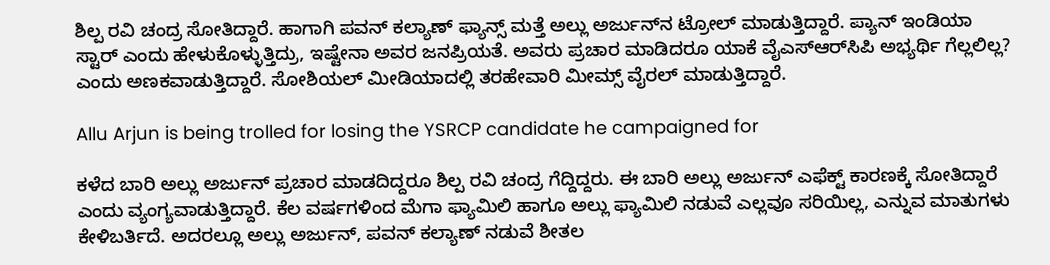ಶಿಲ್ಪ ರವಿ ಚಂದ್ರ ಸೋತಿದ್ದಾರೆ. ಹಾಗಾಗಿ ಪವನ್ ಕಲ್ಯಾಣ್ ಫ್ಯಾನ್ಸ್ ಮತ್ತೆ ಅಲ್ಲು ಅರ್ಜುನ್‌ನ ಟ್ರೋಲ್ ಮಾಡುತ್ತಿದ್ದಾರೆ. ಪ್ಯಾನ್ ಇಂಡಿಯಾ ಸ್ಟಾರ್ ಎಂದು ಹೇಳುಕೊಳ್ಳುತ್ತಿದ್ರು, ಇಷ್ಟೇನಾ ಅವರ ಜನಪ್ರಿಯತೆ. ಅವರು ಪ್ರಚಾರ ಮಾಡಿದರೂ ಯಾಕೆ ವೈಎಸ್‌ಆರ್‌ಸಿಪಿ ಅಭ್ಯರ್ಥಿ ಗೆಲ್ಲಲಿಲ್ಲ? ಎಂದು ಅಣಕವಾಡುತ್ತಿದ್ದಾರೆ. ಸೋಶಿಯಲ್ ಮೀಡಿಯಾದಲ್ಲಿ ತರಹೇವಾರಿ ಮೀಮ್ಸ್ ವೈರಲ್ ಮಾಡುತ್ತಿದ್ದಾರೆ.

Allu Arjun is being trolled for losing the YSRCP candidate he campaigned for

ಕಳೆದ ಬಾರಿ ಅಲ್ಲು ಅರ್ಜುನ್ ಪ್ರಚಾರ ಮಾಡದಿದ್ದರೂ ಶಿಲ್ಪ ರವಿ ಚಂದ್ರ ಗೆದ್ದಿದ್ದರು. ಈ ಬಾರಿ ಅಲ್ಲು ಅರ್ಜುನ್ ಎಫೆಕ್ಟ್ ಕಾರಣಕ್ಕೆ ಸೋತಿದ್ದಾರೆ ಎಂದು ವ್ಯಂಗ್ಯವಾಡುತ್ತಿದ್ದಾರೆ. ಕೆಲ ವರ್ಷಗಳಿಂದ ಮೆಗಾ ಫ್ಯಾಮಿಲಿ ಹಾಗೂ ಅಲ್ಲು ಫ್ಯಾಮಿಲಿ ನಡುವೆ ಎಲ್ಲವೂ ಸರಿಯಿಲ್ಲ, ಎನ್ನುವ ಮಾತುಗಳು ಕೇಳಿಬರ್ತಿದೆ. ಅದರಲ್ಲೂ ಅಲ್ಲು ಅರ್ಜುನ್, ಪವನ್ ಕಲ್ಯಾಣ್ ನಡುವೆ ಶೀತಲ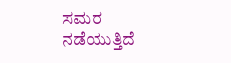ಸಮರ ನಡೆಯುತ್ತಿದೆ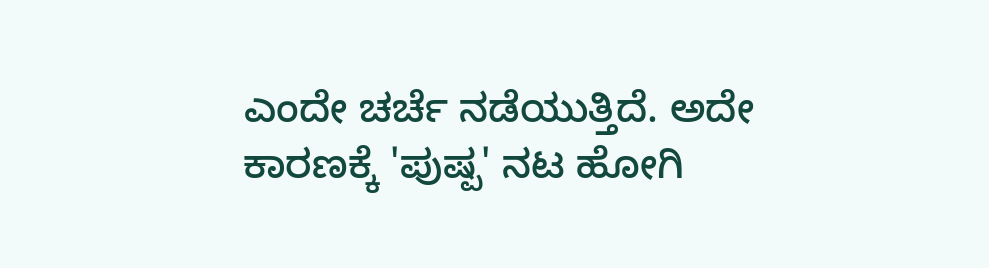ಎಂದೇ ಚರ್ಚೆ ನಡೆಯುತ್ತಿದೆ. ಅದೇ ಕಾರಣಕ್ಕೆ 'ಪುಷ್ಪ' ನಟ ಹೋಗಿ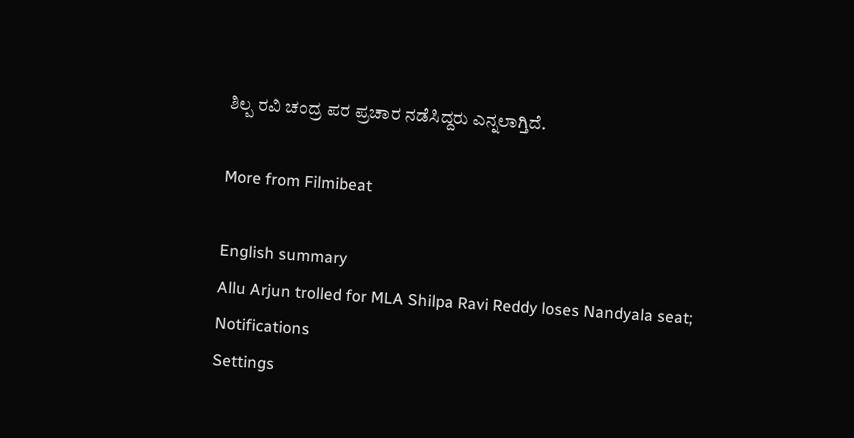ಶಿಲ್ಪ ರವಿ ಚಂದ್ರ ಪರ ಪ್ರಚಾರ ನಡೆಸಿದ್ದರು ಎನ್ನಲಾಗ್ತಿದೆ.

More from Filmibeat

English summary
Allu Arjun trolled for MLA Shilpa Ravi Reddy loses Nandyala seat;
Notifications
Settings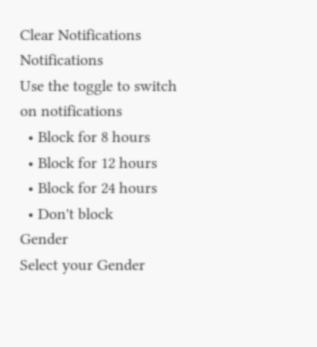Clear Notifications
Notifications
Use the toggle to switch on notifications
  • Block for 8 hours
  • Block for 12 hours
  • Block for 24 hours
  • Don't block
Gender
Select your Gender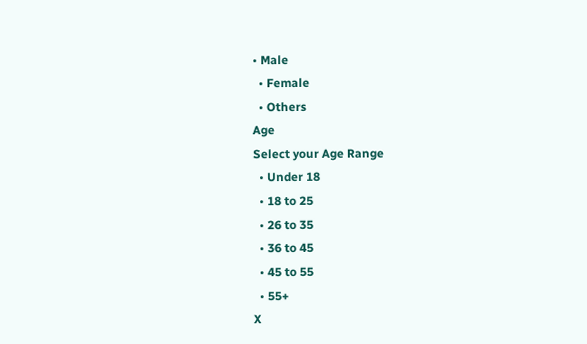• Male
  • Female
  • Others
Age
Select your Age Range
  • Under 18
  • 18 to 25
  • 26 to 35
  • 36 to 45
  • 45 to 55
  • 55+
X